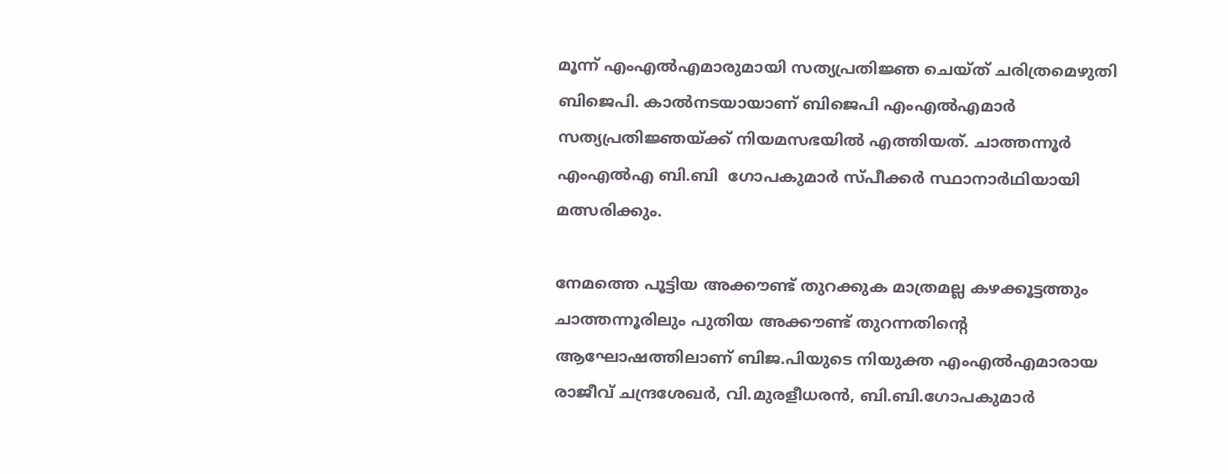മൂന്ന് എംഎൽഎമാരുമായി സത്യപ്രതിജ്ഞ ചെയ്ത് ചരിത്രമെഴുതി ബിജെപി. കാൽനടയായാണ് ബിജെപി എംഎൽഎമാർ സത്യപ്രതിജ്ഞയ്ക്ക് നിയമസഭയിൽ എത്തിയത്. ചാത്തന്നൂർ എംഎൽഎ ബി.ബി  ഗോപകുമാർ സ്പീക്കർ സ്ഥാനാർഥിയായി മത്സരിക്കും.

നേമത്തെ പൂട്ടിയ അക്കൗണ്ട് തുറക്കുക മാത്രമല്ല കഴക്കൂട്ടത്തും ചാത്തന്നൂരിലും പുതിയ അക്കൗണ്ട് തുറന്നതിന്റെ ആഘോഷത്തിലാണ് ബിജ.പിയുടെ നിയുക്ത എംഎൽഎമാരായ രാജീവ് ചന്ദ്രശേഖർ, വി.മുരളീധരൻ, ബി.ബി.ഗോപകുമാർ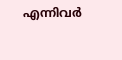എന്നിവർ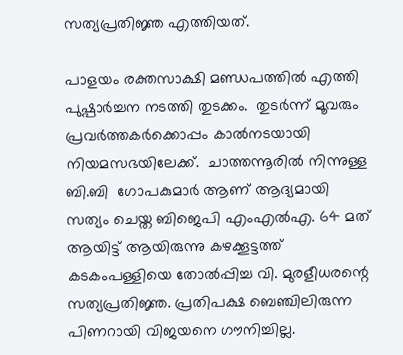സത്യപ്രതിജ്ഞ എത്തിയത്.

പാളയം രക്തസാക്ഷി മണ്ഡപത്തിൽ എത്തി പുഷ്പാർച്ചന നടത്തി തുടക്കം.  തുടർന്ന് മൂവരും പ്രവർത്തകർക്കൊപ്പം കാൽനടയായി നിയമസഭയിലേക്ക്.  ചാത്തന്നൂരിൽ നിന്നുള്ള  ബി.ബി  ഗോപകുമാർ ആണ് ആദ്യമായി സത്യം ചെയ്ത ബിജെപി എംഎൽഎ. 64 മത് ആയിട്ട് ആയിരുന്നു കഴക്കൂട്ടത്ത് കടകംപള്ളിയെ തോൽപ്പിച്ച വി. മുരളീധരന്റെ സത്യപ്രതിജ്ഞ. പ്രതിപക്ഷ ബെഞ്ചിലിരുന്ന പിണറായി വിജയനെ ഗൗനിച്ചില്ല.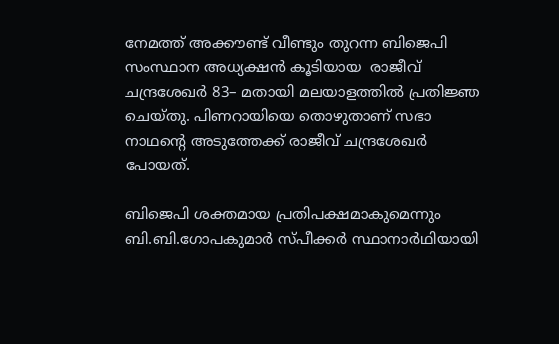നേമത്ത് അക്കൗണ്ട് വീണ്ടും തുറന്ന ബിജെപി സംസ്ഥാന അധ്യക്ഷൻ കൂടിയായ  രാജീവ് ചന്ദ്രശേഖർ 83– മതായി മലയാളത്തിൽ പ്രതിജ്ഞ ചെയ്തു. പിണറായിയെ തൊഴുതാണ് സഭാ നാഥന്റെ അടുത്തേക്ക് രാജീവ് ചന്ദ്രശേഖർ പോയത്.

ബിജെപി ശക്തമായ പ്രതിപക്ഷമാകുമെന്നും ബി.ബി.ഗോപകുമാർ സ്‌പീക്കർ സ്ഥാനാർഥിയായി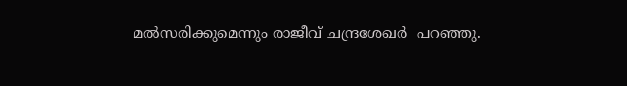മൽസരിക്കുമെന്നും രാജീവ് ചന്ദ്രശേഖർ  പറഞ്ഞു.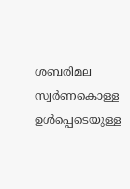ശബരിമല സ്വർണകൊള്ള ഉൾപ്പെടെയുള്ള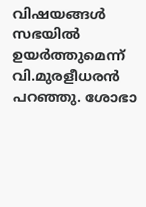വിഷയങ്ങൾ സഭയിൽ ഉയർത്തുമെന്ന് വി.മുരളീധരൻ പറഞ്ഞു. ശോഭാ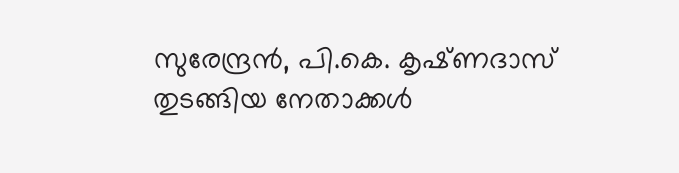സുരേന്ദ്രൻ, പി.കെ. കൃഷ്‌ണദാസ് തുടങ്ങിയ നേതാക്കൾ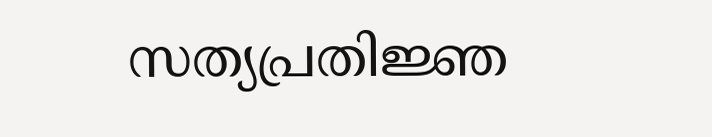സത്യപ്രതിജ്ഞ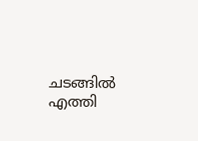ചടങ്ങിൽ എത്തി